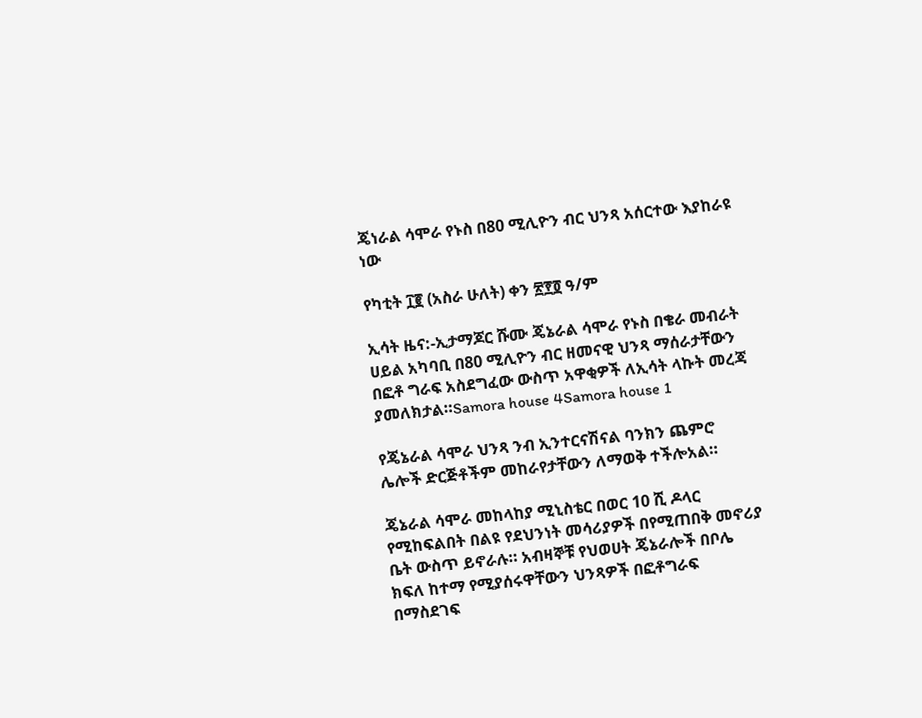ጄነራል ሳሞራ የኑስ በ80 ሚሊዮን ብር ህንጻ አሰርተው እያከራዩ ነው

የካቲት ፲፪ (አስራ ሁለት) ቀን ፳፻፬ ዓ/ም

ኢሳት ዜና:-ኢታማጆር ሹሙ ጄኔራል ሳሞራ የኑስ በቄራ መብራት ሀይል አካባቢ በ80 ሚሊዮን ብር ዘመናዊ ህንጻ ማሰራታቸውን በፎቶ ግራፍ አስደግፈው ውስጥ አዋቂዎች ለኢሳት ላኩት መረጃ ያመለክታል።Samora house 4Samora house 1

የጄኔራል ሳሞራ ህንጻ ንብ ኢንተርናሽናል ባንክን ጨምሮ ሌሎች ድርጅቶችም መከራየታቸውን ለማወቅ ተችሎአል።

ጄኔራል ሳሞራ መከላከያ ሚኒስቴር በወር 10 ሺ ዶላር የሚከፍልበት በልዩ የደህንነት መሳሪያዎች በየሚጠበቅ መኖሪያ ቤት ውስጥ ይኖራሉ። አብዛኞቹ የህወሀት ጄኔራሎች በቦሌ ክፍለ ከተማ የሚያሰሩዋቸውን ህንጻዎች በፎቶግራፍ በማስደገፍ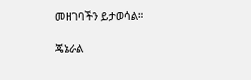መዘገባችን ይታወሳል።

ጄኔራል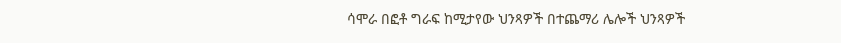ሳሞራ በፎቶ ግራፍ ከሚታየው ህንጻዎች በተጨማሪ ሌሎች ህንጻዎች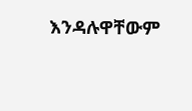እንዳሉዋቸውም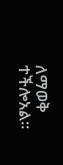ለማወቅ ተችሎአል።